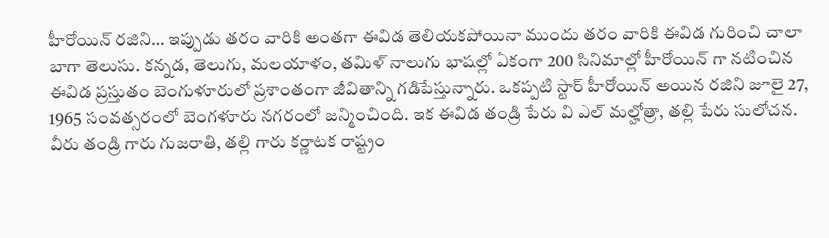హీరోయిన్ రజిని… ఇప్పుడు తరం వారికి అంతగా ఈవిడ తెలియకపోయినా ముందు తరం వారికి ఈవిడ గురించి చాలా బాగా తెలుసు. కన్నడ, తెలుగు, మలయాళం, తమిళ్ నాలుగు భాషల్లో ఏకంగా 200 సినిమాల్లో హీరోయిన్ గా నటించిన ఈవిడ ప్రస్తుతం బెంగుళూరులో ప్రశాంతంగా జీవితాన్ని గడిపేస్తున్నారు. ఒకప్పటి స్టార్ హీరోయిన్ అయిన రజిని జూలై 27, 1965 సంవత్సరంలో బెంగళూరు నగరంలో జన్మించింది. ఇక ఈవిడ తండ్రి పేరు వి ఎల్ మల్హోత్రా, తల్లి పేరు సులోచన. వీరు తండ్రి గారు గుజరాతి, తల్లి గారు కర్ణాటక రాష్ట్రం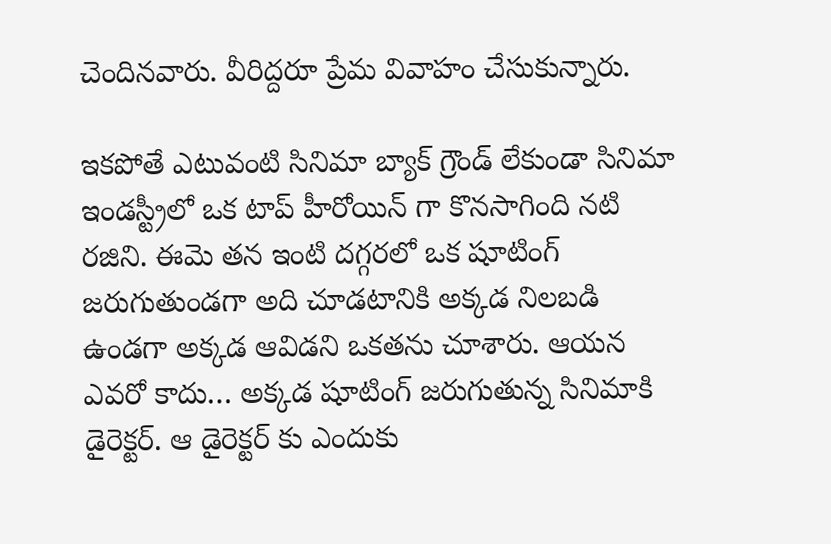చెందినవారు. వీరిద్దరూ ప్రేమ వివాహం చేసుకున్నారు.

ఇకపోతే ఎటువంటి సినిమా బ్యాక్ గ్రౌండ్ లేకుండా సినిమా ఇండస్ట్రీలో ఒక టాప్ హీరోయిన్ గా కొనసాగింది నటి రజిని. ఈమె తన ఇంటి దగ్గరలో ఒక షూటింగ్ జరుగుతుండగా అది చూడటానికి అక్కడ నిలబడి ఉండగా అక్కడ ఆవిడని ఒకతను చూశారు. ఆయన ఎవరో కాదు… అక్కడ షూటింగ్ జరుగుతున్న సినిమాకి డైరెక్టర్. ఆ డైరెక్టర్ కు ఎందుకు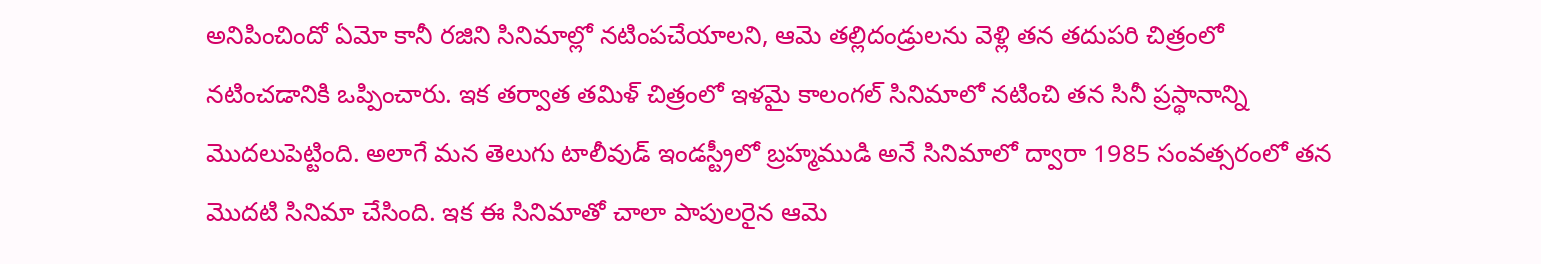అనిపించిందో ఏమో కానీ రజిని సినిమాల్లో నటింపచేయాలని, ఆమె తల్లిదండ్రులను వెళ్లి తన తదుపరి చిత్రంలో నటించడానికి ఒప్పించారు. ఇక తర్వాత తమిళ్ చిత్రంలో ఇళమై కాలంగల్ సినిమాలో నటించి తన సినీ ప్రస్థానాన్ని మొదలుపెట్టింది. అలాగే మన తెలుగు టాలీవుడ్ ఇండస్ట్రీలో బ్రహ్మముడి అనే సినిమాలో ద్వారా 1985 సంవత్సరంలో తన మొదటి సినిమా చేసింది. ఇక ఈ సినిమాతో చాలా పాపులరైన ఆమె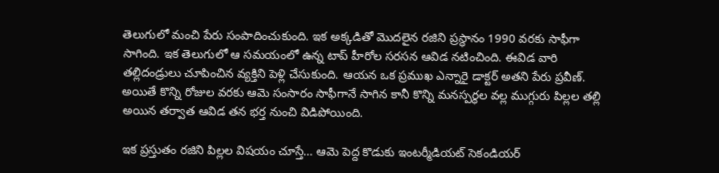తెలుగులో మంచి పేరు సంపాదించుకుంది. ఇక అక్కడితో మొదలైన రజిని ప్రస్థానం 1990 వరకు సాఫీగా సాగింది. ఇక తెలుగులో ఆ సమయంలో ఉన్న టాప్ హీరోల సరసన ఆవిడ నటించింది. ఈవిడ వారి తల్లిదండ్రులు చూపించిన వ్యక్తిని పెళ్లి చేసుకుంది. ఆయన ఒక ప్రముఖ ఎన్నారై డాక్టర్ అతని పేరు ప్రవీణ్. అయితే కొన్ని రోజుల వరకు ఆమె సంసారం సాఫీగానే సాగిన కానీ కొన్ని మనస్పర్థల వల్ల ముగ్గురు పిల్లల తల్లి అయిన తర్వాత ఆవిడ తన భర్త నుంచి విడిపోయింది.

ఇక ప్రస్తుతం రజిని పిల్లల విషయం చూస్తే… ఆమె పెద్ద కొడుకు ఇంటర్మీడియట్ సెకండియర్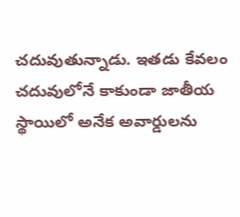చదువుతున్నాడు. ఇతడు కేవలం చదువులోనే కాకుండా జాతీయ స్థాయిలో అనేక అవార్డులను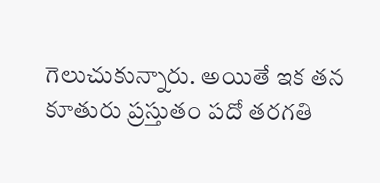గెలుచుకున్నారు. అయితే ఇక తన కూతురు ప్రస్తుతం పదో తరగతి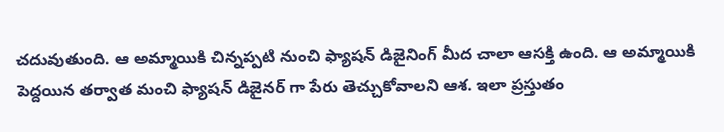చదువుతుంది. ఆ అమ్మాయికి చిన్నప్పటి నుంచి ఫ్యాషన్ డిజైనింగ్ మీద చాలా ఆసక్తి ఉంది. ఆ అమ్మాయికి పెద్దయిన తర్వాత మంచి ఫ్యాషన్ డిజైనర్ గా పేరు తెచ్చుకోవాలని ఆశ. ఇలా ప్రస్తుతం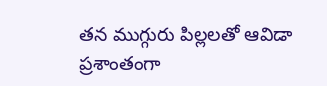తన ముగ్గురు పిల్లలతో ఆవిడా ప్రశాంతంగా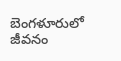బెంగళూరులో జీవనం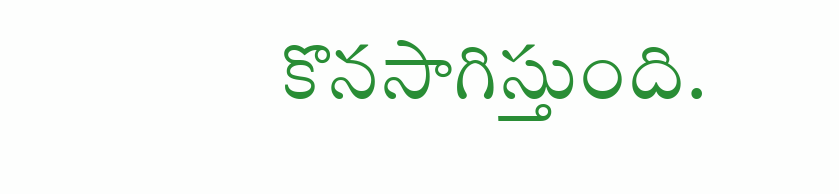కొనసాగిస్తుంది.